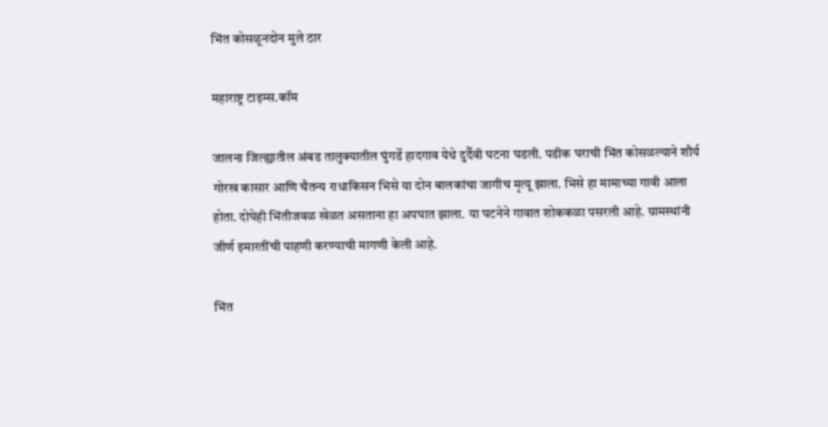भिंत कोसळूनदोन मुले ठार

महाराष्ट्र टाइम्स.कॉम

जालना जिल्ह्यातील अंबड तालुक्यातील घुंगर्डे हादगाव येथे दुर्दैवी घटना घडली. पडीक घराची भिंत कोसळल्याने शौर्य गोरख कासार आणि चैतन्य राधाकिसन भिसे या दोन बालकांचा जागीच मृत्यू झाला. भिसे हा मामाच्या गावी आला होता. दोघेही भिंतीजवळ खेळत असताना हा अपघात झाला. या घटनेने गावात शोककळा पसरली आहे. ग्रामस्थांनी जीर्ण इमारतींची पाहणी करण्याची मागणी केली आहे.

भिंत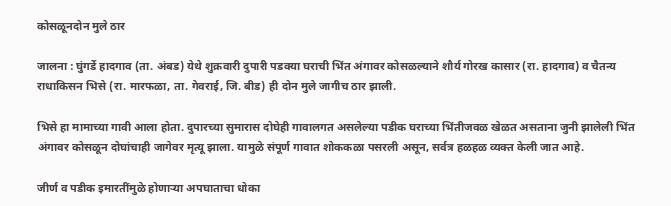कोसळूनदोन मुले ठार

जालना : घुंगर्डे हादगाव (ता. अंबड) येथे शुक्रवारी दुपारी पडक्या घराची भिंत अंगावर कोसळल्याने शौर्य गोरख कासार (रा. हादगाव) व चैतन्य राधाकिसन भिसे (रा. मारफळा, ता. गेवराई, जि. बीड) ही दोन मुले जागीच ठार झाली.

भिसे हा मामाच्या गावी आला होता. दुपारच्या सुमारास दोघेही गावालगत असलेल्या पडीक घराच्या भिंतीजवळ खेळत असताना जुनी झालेली भिंत अंगावर कोसळून दोघांचाही जागेवर मृत्यू झाला. यामुळे संपूर्ण गावात शोककळा पसरली असून, सर्वत्र हळहळ व्यक्त केली जात आहे.

जीर्ण व पडीक इमारतींमुळे होणाऱ्या अपघाताचा धोका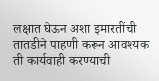लक्षात घेऊन अशा इमारतींची तातडीने पाहणी करून आवश्यक ती कार्यवाही करण्याची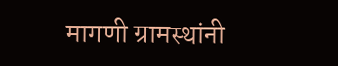मागणी ग्रामस्थांनी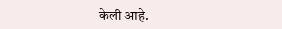केली आहे.